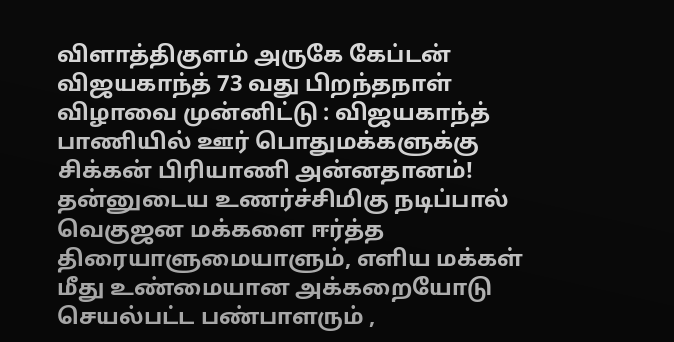விளாத்திகுளம் அருகே கேப்டன் விஜயகாந்த் 73 வது பிறந்தநாள் விழாவை முன்னிட்டு : விஜயகாந்த் பாணியில் ஊர் பொதுமக்களுக்கு சிக்கன் பிரியாணி அன்னதானம்!
தன்னுடைய உணர்ச்சிமிகு நடிப்பால் வெகுஜன மக்களை ஈர்த்த திரையாளுமையாளும், எளிய மக்கள் மீது உண்மையான அக்கறையோடு செயல்பட்ட பண்பாளரும் ,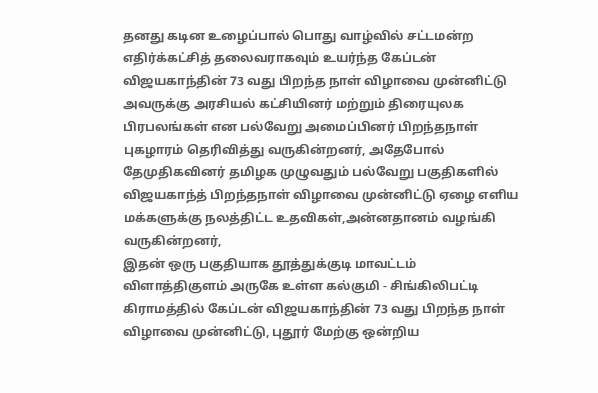தனது கடின உழைப்பால் பொது வாழ்வில் சட்டமன்ற எதிர்க்கட்சித் தலைவராகவும் உயர்ந்த கேப்டன் விஜயகாந்தின் 73 வது பிறந்த நாள் விழாவை முன்னிட்டு அவருக்கு அரசியல் கட்சியினர் மற்றும் திரையுலக பிரபலங்கள் என பல்வேறு அமைப்பினர் பிறந்தநாள் புகழாரம் தெரிவித்து வருகின்றனர், அதேபோல் தேமுதிகவினர் தமிழக முழுவதும் பல்வேறு பகுதிகளில் விஜயகாந்த் பிறந்தநாள் விழாவை முன்னிட்டு ஏழை எளிய மக்களுக்கு நலத்திட்ட உதவிகள்,அன்னதானம் வழங்கி வருகின்றனர்,
இதன் ஒரு பகுதியாக தூத்துக்குடி மாவட்டம் விளாத்திகுளம் அருகே உள்ள கல்குமி - சிங்கிலிபட்டி கிராமத்தில் கேப்டன் விஜயகாந்தின் 73 வது பிறந்த நாள் விழாவை முன்னிட்டு, புதூர் மேற்கு ஒன்றிய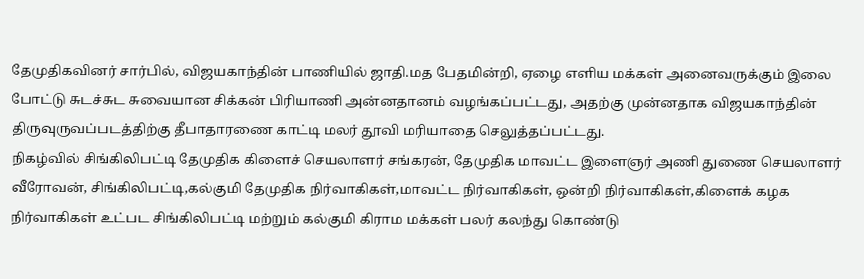தேமுதிகவினர் சார்பில், விஜயகாந்தின் பாணியில் ஜாதி.மத பேதமின்றி, ஏழை எளிய மக்கள் அனைவருக்கும் இலை போட்டு சுடச்சுட சுவையான சிக்கன் பிரியாணி அன்னதானம் வழங்கப்பட்டது, அதற்கு முன்னதாக விஜயகாந்தின் திருவுருவப்படத்திற்கு தீபாதாரணை காட்டி மலர் தூவி மரியாதை செலுத்தப்பட்டது.
நிகழ்வில் சிங்கிலிபட்டி தேமுதிக கிளைச் செயலாளர் சங்கரன், தேமுதிக மாவட்ட இளைஞர் அணி துணை செயலாளர் வீரோவன், சிங்கிலிபட்டி,கல்குமி தேமுதிக நிர்வாகிகள்,மாவட்ட நிர்வாகிகள், ஒன்றி நிர்வாகிகள்,கிளைக் கழக நிர்வாகிகள் உட்பட சிங்கிலிபட்டி மற்றும் கல்குமி கிராம மக்கள் பலர் கலந்து கொண்டு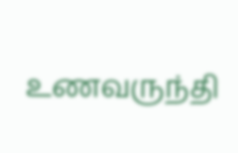உணவருந்தி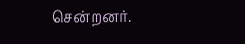சென்றனர்.